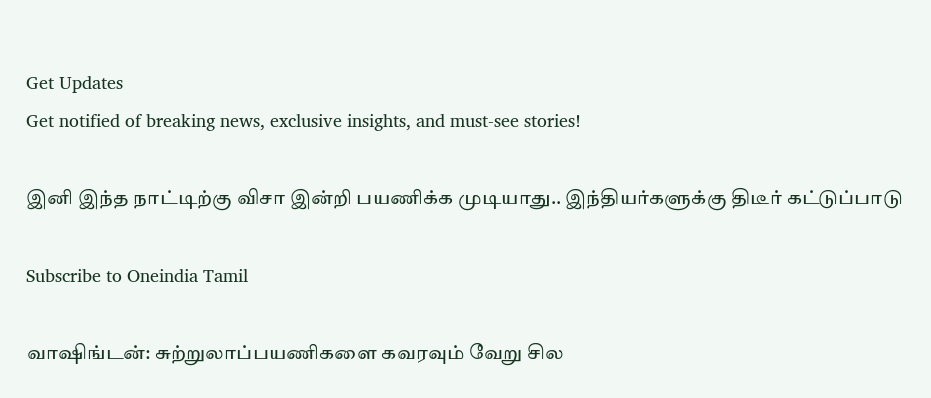Get Updates
Get notified of breaking news, exclusive insights, and must-see stories!

இனி இந்த நாட்டிற்கு விசா இன்றி பயணிக்க முடியாது.. இந்தியர்களுக்கு திடீர் கட்டுப்பாடு

Subscribe to Oneindia Tamil

வாஷிங்டன்: சுற்றுலாப்பயணிகளை கவரவும் வேறு சில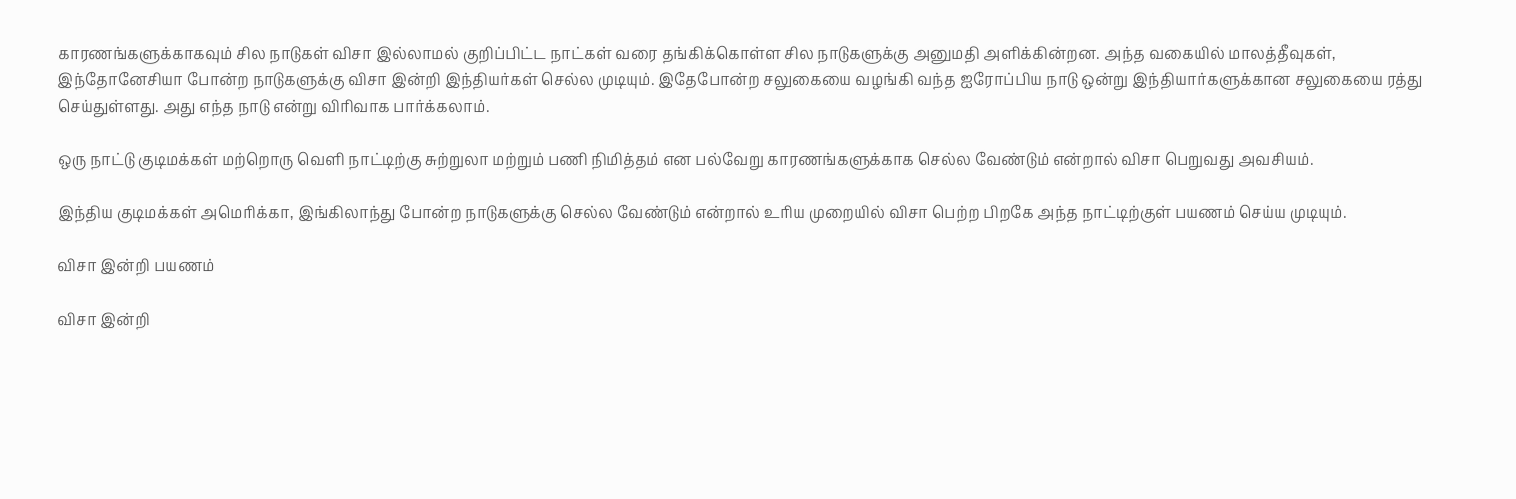காரணங்களுக்காகவும் சில நாடுகள் விசா இல்லாமல் குறிப்பிட்ட நாட்கள் வரை தங்கிக்கொள்ள சில நாடுகளுக்கு அனுமதி அளிக்கின்றன. அந்த வகையில் மாலத்தீவுகள், இந்தோனேசியா போன்ற நாடுகளுக்கு விசா இன்றி இந்தியர்கள் செல்ல முடியும். இதேபோன்ற சலுகையை வழங்கி வந்த ஐரோப்பிய நாடு ஒன்று இந்தியார்களுக்கான சலுகையை ரத்து செய்துள்ளது. அது எந்த நாடு என்று விரிவாக பார்க்கலாம்.

ஒரு நாட்டு குடிமக்கள் மற்றொரு வெளி நாட்டிற்கு சுற்றுலா மற்றும் பணி நிமித்தம் என பல்வேறு காரணங்களுக்காக செல்ல வேண்டும் என்றால் விசா பெறுவது அவசியம்.

இந்திய குடிமக்கள் அமெரிக்கா, இங்கிலாந்து போன்ற நாடுகளுக்கு செல்ல வேண்டும் என்றால் உரிய முறையில் விசா பெற்ற பிறகே அந்த நாட்டிற்குள் பயணம் செய்ய முடியும்.

விசா இன்றி பயணம்

விசா இன்றி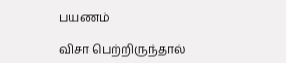பயணம்

விசா பெற்றிருந்தால்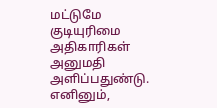மட்டுமே குடியுரிமை அதிகாரிகள் அனுமதி அளிப்பதுண்டு. எனினும்,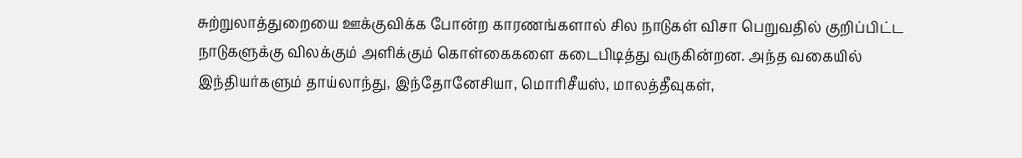சுற்றுலாத்துறையை ஊக்குவிக்க போன்ற காரணங்களால் சில நாடுகள் விசா பெறுவதில் குறிப்பிட்ட நாடுகளுக்கு விலக்கும் அளிக்கும் கொள்கைகளை கடைபிடித்து வருகின்றன. அந்த வகையில் இந்தியர்களும் தாய்லாந்து, இந்தோனேசியா, மொரிசீயஸ், மாலத்தீவுகள்,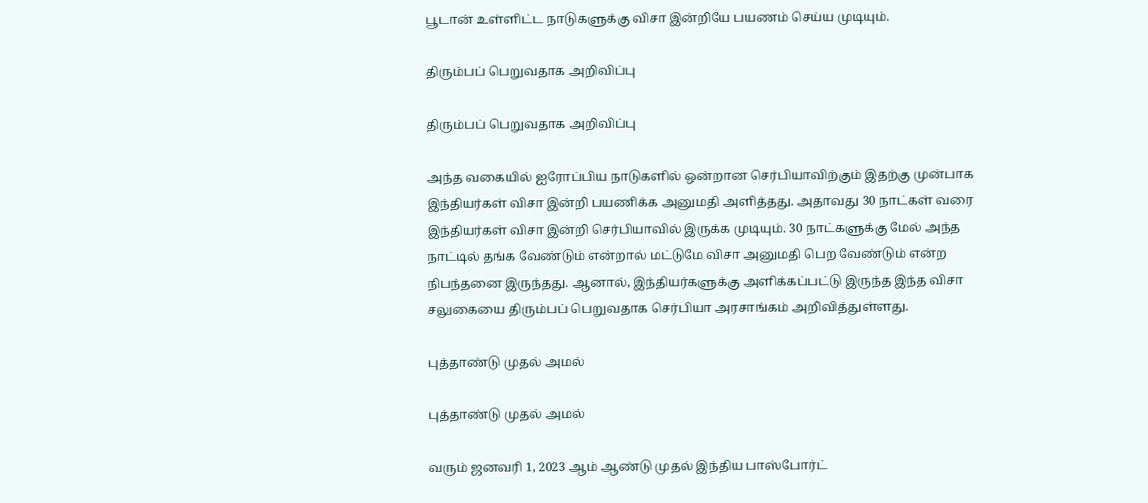பூடான் உள்ளிட்ட நாடுகளுக்கு விசா இன்றியே பயணம் செய்ய முடியும்.

திரும்பப் பெறுவதாக அறிவிப்பு

திரும்பப் பெறுவதாக அறிவிப்பு

அந்த வகையில் ஐரோப்பிய நாடுகளில் ஒன்றான செர்பியாவிற்கும் இதற்கு முன்பாக இந்தியர்கள் விசா இன்றி பயணிக்க அனுமதி அளித்தது. அதாவது 30 நாட்கள் வரை இந்தியர்கள் விசா இன்றி செர்பியாவில் இருக்க முடியும். 30 நாட்களுக்கு மேல் அந்த நாட்டில் தங்க வேண்டும் என்றால் மட்டுமே விசா அனுமதி பெற வேண்டும் என்ற நிபந்தனை இருந்தது. ஆனால், இந்தியர்களுக்கு அளிக்கப்பட்டு இருந்த இந்த விசா சலுகையை திரும்பப் பெறுவதாக செர்பியா அரசாங்கம் அறிவித்துள்ளது.

புத்தாண்டு முதல் அமல்

புத்தாண்டு முதல் அமல்

வரும் ஜனவரி 1, 2023 ஆம் ஆண்டு முதல் இந்திய பாஸ்போர்ட்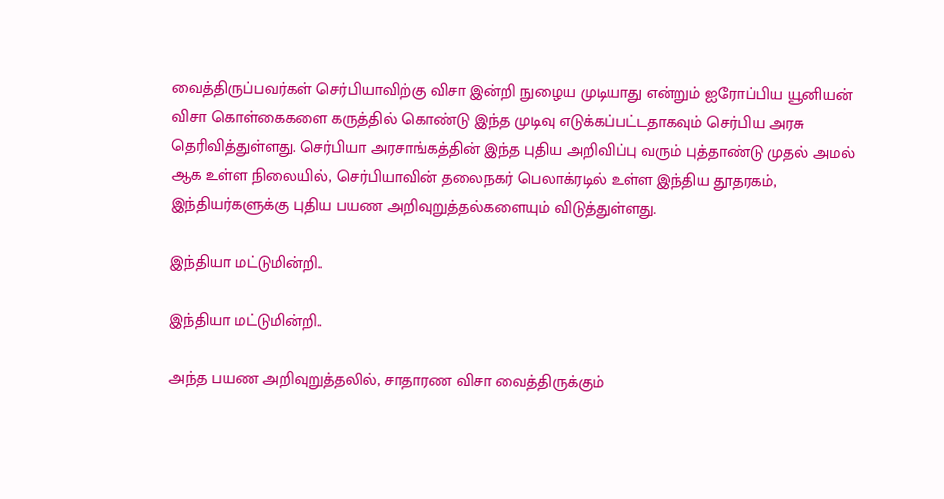வைத்திருப்பவர்கள் செர்பியாவிற்கு விசா இன்றி நுழைய முடியாது என்றும் ஐரோப்பிய யூனியன் விசா கொள்கைகளை கருத்தில் கொண்டு இந்த முடிவு எடுக்கப்பட்டதாகவும் செர்பிய அரசு தெரிவித்துள்ளது. செர்பியா அரசாங்கத்தின் இந்த புதிய அறிவிப்பு வரும் புத்தாண்டு முதல் அமல் ஆக உள்ள நிலையில், செர்பியாவின் தலைநகர் பெலாக்ரடில் உள்ள இந்திய தூதரகம், இந்தியர்களுக்கு புதிய பயண அறிவுறுத்தல்களையும் விடுத்துள்ளது.

இந்தியா மட்டுமின்றி..

இந்தியா மட்டுமின்றி..

அந்த பயண அறிவுறுத்தலில், சாதாரண விசா வைத்திருக்கும்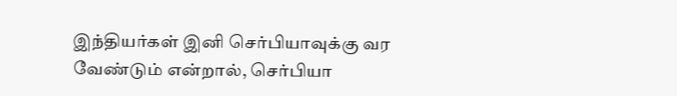இந்தியர்கள் இனி செர்பியாவுக்கு வர வேண்டும் என்றால், செர்பியா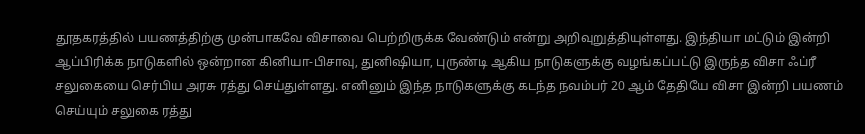தூதகரத்தில் பயணத்திற்கு முன்பாகவே விசாவை பெற்றிருக்க வேண்டும் என்று அறிவுறுத்தியுள்ளது. இந்தியா மட்டும் இன்றி ஆப்பிரிக்க நாடுகளில் ஒன்றான கினியா-பிசாவு, துனிஷியா, புருண்டி ஆகிய நாடுகளுக்கு வழங்கப்பட்டு இருந்த விசா ஃப்ரீ சலுகையை செர்பிய அரசு ரத்து செய்துள்ளது. எனினும் இந்த நாடுகளுக்கு கடந்த நவம்பர் 20 ஆம் தேதியே விசா இன்றி பயணம் செய்யும் சலுகை ரத்து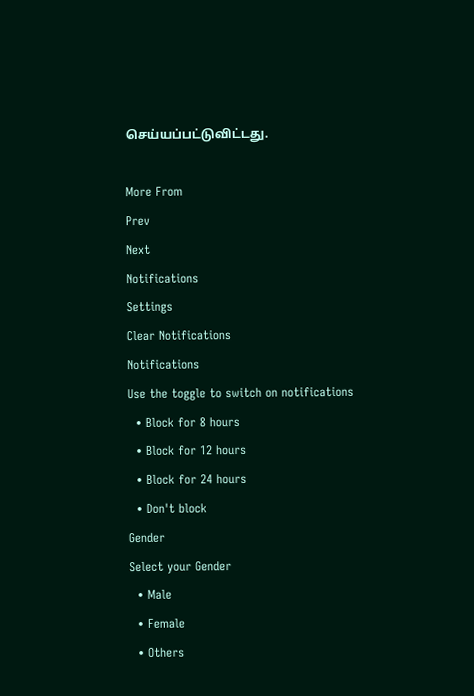செய்யப்பட்டுவிட்டது.

More From
Prev
Next
Notifications
Settings
Clear Notifications
Notifications
Use the toggle to switch on notifications
  • Block for 8 hours
  • Block for 12 hours
  • Block for 24 hours
  • Don't block
Gender
Select your Gender
  • Male
  • Female
  • Others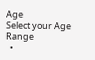Age
Select your Age Range
  •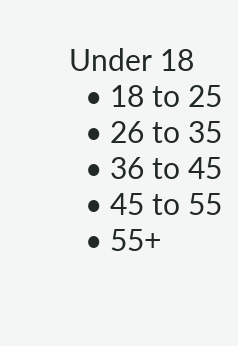Under 18
  • 18 to 25
  • 26 to 35
  • 36 to 45
  • 45 to 55
  • 55+